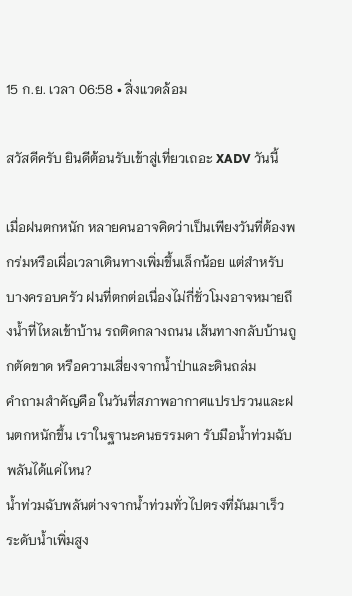15 ก.ย. เวลา 06:58 • สิ่งแวดล้อม

สวัสดีครับ ยินดีต้อนรับเข้าสู่เที่ยวเถอะ XADV วันนี้

เมื่อฝนตกหนัก หลายคนอาจคิดว่าเป็นเพียงวันที่ต้องพกร่มหรือเผื่อเวลาเดินทางเพิ่มขึ้นเล็กน้อย แต่สำหรับบางครอบครัว ฝนที่ตกต่อเนื่องไม่กี่ชั่วโมงอาจหมายถึงน้ำที่ไหลเข้าบ้าน รถติดกลางถนน เส้นทางกลับบ้านถูกตัดขาด หรือความเสี่ยงจากน้ำป่าและดินถล่ม
คำถามสำคัญคือ ในวันที่สภาพอากาศแปรปรวนและฝนตกหนักขึ้น เราในฐานะคนธรรมดา รับมือน้ำท่วมฉับพลันได้แค่ไหน?
น้ำท่วมฉับพลันต่างจากน้ำท่วมทั่วไปตรงที่มันมาเร็ว ระดับน้ำเพิ่มสูง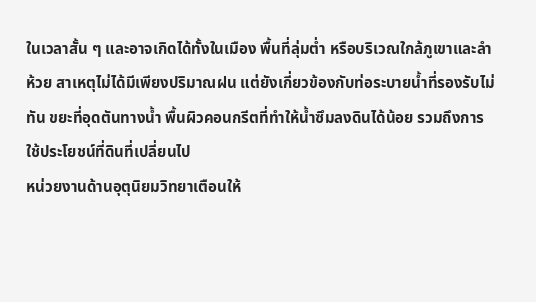ในเวลาสั้น ๆ และอาจเกิดได้ทั้งในเมือง พื้นที่ลุ่มต่ำ หรือบริเวณใกล้ภูเขาและลำห้วย สาเหตุไม่ได้มีเพียงปริมาณฝน แต่ยังเกี่ยวข้องกับท่อระบายน้ำที่รองรับไม่ทัน ขยะที่อุดตันทางน้ำ พื้นผิวคอนกรีตที่ทำให้น้ำซึมลงดินได้น้อย รวมถึงการใช้ประโยชน์ที่ดินที่เปลี่ยนไป
หน่วยงานด้านอุตุนิยมวิทยาเตือนให้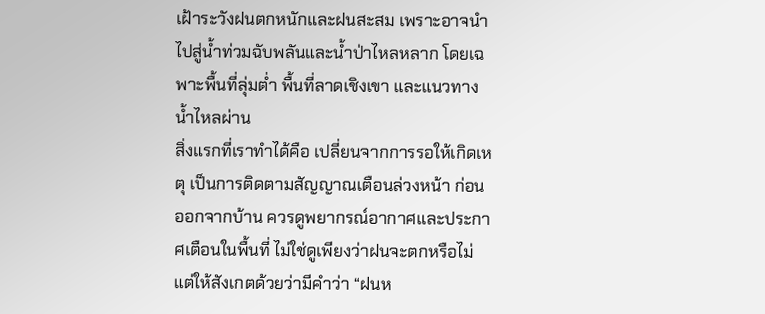เฝ้าระวังฝนตกหนักและฝนสะสม เพราะอาจนำไปสู่น้ำท่วมฉับพลันและน้ำป่าไหลหลาก โดยเฉพาะพื้นที่ลุ่มต่ำ พื้นที่ลาดเชิงเขา และแนวทางน้ำไหลผ่าน
สิ่งแรกที่เราทำได้คือ เปลี่ยนจากการรอให้เกิดเหตุ เป็นการติดตามสัญญาณเตือนล่วงหน้า ก่อนออกจากบ้าน ควรดูพยากรณ์อากาศและประกาศเตือนในพื้นที่ ไม่ใช่ดูเพียงว่าฝนจะตกหรือไม่ แต่ให้สังเกตด้วยว่ามีคำว่า “ฝนห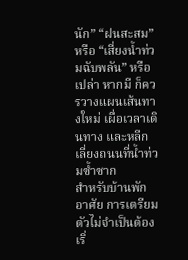นัก” “ฝนสะสม” หรือ “เสี่ยงน้ำท่วมฉับพลัน” หรือเปล่า หากมี ก็ควรวางแผนเส้นทางใหม่ เผื่อเวลาเดินทาง และหลีกเลี่ยงถนนที่น้ำท่วมซ้ำซาก
สำหรับบ้านพักอาศัย การเตรียมตัวไม่จำเป็นต้องเริ่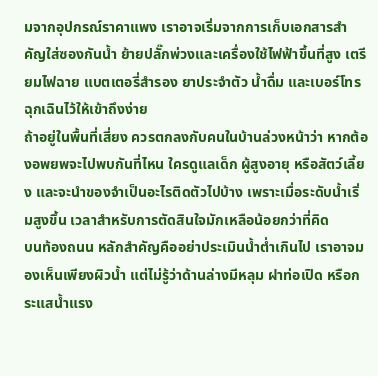มจากอุปกรณ์ราคาแพง เราอาจเริ่มจากการเก็บเอกสารสำคัญใส่ซองกันน้ำ ย้ายปลั๊กพ่วงและเครื่องใช้ไฟฟ้าขึ้นที่สูง เตรียมไฟฉาย แบตเตอรี่สำรอง ยาประจำตัว น้ำดื่ม และเบอร์โทรฉุกเฉินไว้ให้เข้าถึงง่าย
ถ้าอยู่ในพื้นที่เสี่ยง ควรตกลงกับคนในบ้านล่วงหน้าว่า หากต้องอพยพจะไปพบกันที่ไหน ใครดูแลเด็ก ผู้สูงอายุ หรือสัตว์เลี้ยง และจะนำของจำเป็นอะไรติดตัวไปบ้าง เพราะเมื่อระดับน้ำเริ่มสูงขึ้น เวลาสำหรับการตัดสินใจมักเหลือน้อยกว่าที่คิด
บนท้องถนน หลักสำคัญคืออย่าประเมินน้ำต่ำเกินไป เราอาจมองเห็นเพียงผิวน้ำ แต่ไม่รู้ว่าด้านล่างมีหลุม ฝาท่อเปิด หรือกระแสน้ำแรง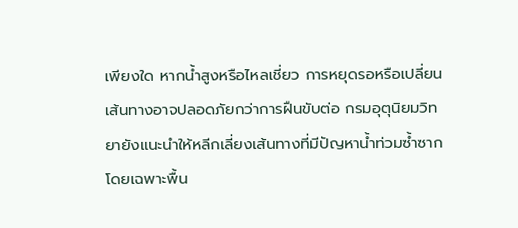เพียงใด หากน้ำสูงหรือไหลเชี่ยว การหยุดรอหรือเปลี่ยนเส้นทางอาจปลอดภัยกว่าการฝืนขับต่อ กรมอุตุนิยมวิทยายังแนะนำให้หลีกเลี่ยงเส้นทางที่มีปัญหาน้ำท่วมซ้ำซาก โดยเฉพาะพื้น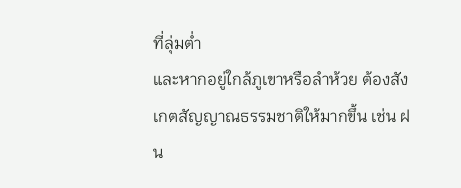ที่ลุ่มต่ำ
และหากอยู่ใกล้ภูเขาหรือลำห้วย ต้องสังเกตสัญญาณธรรมชาติให้มากขึ้น เช่น ฝน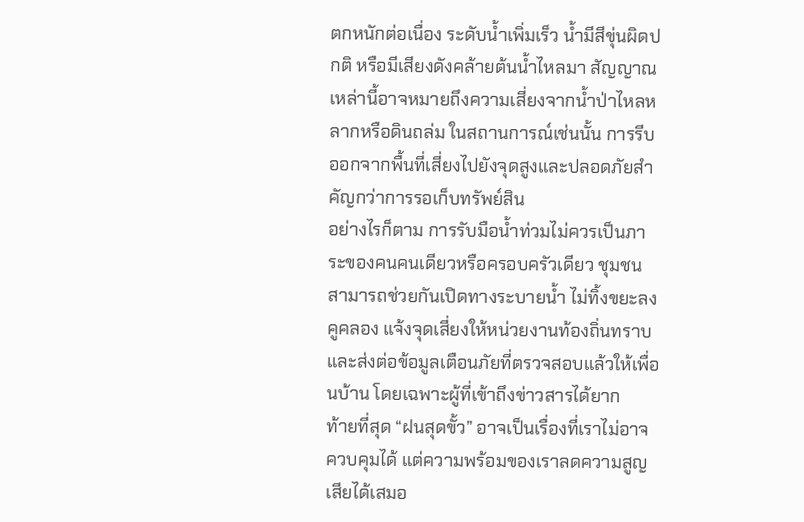ตกหนักต่อเนื่อง ระดับน้ำเพิ่มเร็ว น้ำมีสีขุ่นผิดปกติ หรือมีเสียงดังคล้ายต้นน้ำไหลมา สัญญาณเหล่านี้อาจหมายถึงความเสี่ยงจากน้ำป่าไหลหลากหรือดินถล่ม ในสถานการณ์เช่นนั้น การรีบออกจากพื้นที่เสี่ยงไปยังจุดสูงและปลอดภัยสำคัญกว่าการรอเก็บทรัพย์สิน
อย่างไรก็ตาม การรับมือน้ำท่วมไม่ควรเป็นภาระของคนคนเดียวหรือครอบครัวเดียว ชุมชนสามารถช่วยกันเปิดทางระบายน้ำ ไม่ทิ้งขยะลงคูคลอง แจ้งจุดเสี่ยงให้หน่วยงานท้องถิ่นทราบ และส่งต่อข้อมูลเตือนภัยที่ตรวจสอบแล้วให้เพื่อนบ้าน โดยเฉพาะผู้ที่เข้าถึงข่าวสารได้ยาก
ท้ายที่สุด “ฝนสุดขั้ว” อาจเป็นเรื่องที่เราไม่อาจควบคุมได้ แต่ความพร้อมของเราลดความสูญเสียได้เสมอ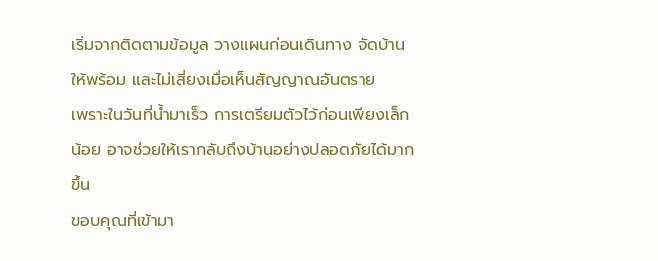เริ่มจากติดตามข้อมูล วางแผนก่อนเดินทาง จัดบ้านให้พร้อม และไม่เสี่ยงเมื่อเห็นสัญญาณอันตราย
เพราะในวันที่น้ำมาเร็ว การเตรียมตัวไว้ก่อนเพียงเล็กน้อย อาจช่วยให้เรากลับถึงบ้านอย่างปลอดภัยได้มากขึ้น
ขอบคุณที่เข้ามา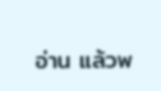อ่าน แล้วพ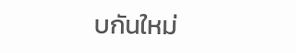บกันใหม่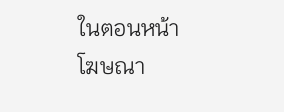ในตอนหน้า
โฆษณา